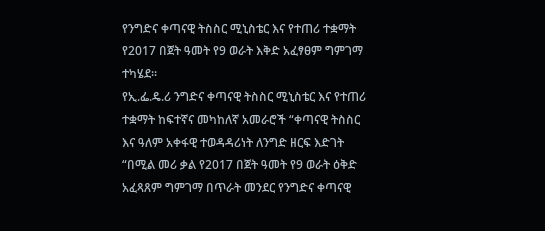የንግድና ቀጣናዊ ትስስር ሚኒስቴር እና የተጠሪ ተቋማት የ2017 በጀት ዓመት የ9 ወራት እቅድ አፈፃፀም ግምገማ ተካሄደ፡፡
የኢ.ፌ.ዴ.ሪ ንግድና ቀጣናዊ ትስስር ሚኒስቴር እና የተጠሪ ተቋማት ከፍተኛና መካከለኛ አመራሮች “ቀጣናዊ ትስስር እና ዓለም አቀፋዊ ተወዳዳሪነት ለንግድ ዘርፍ እድገት “በሚል መሪ ቃል የ2017 በጀት ዓመት የ9 ወራት ዕቅድ አፈጻጸም ግምገማ በጥራት መንደር የንግድና ቀጣናዊ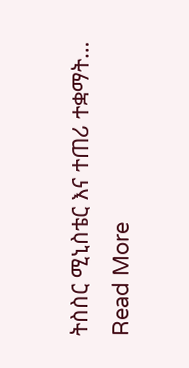ትስስር ሚኒስቴር እና ተጠሪ ተቋማት…
Read More